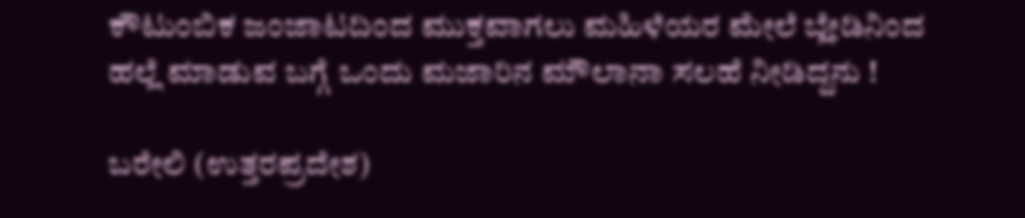ಕೌಟುಂಬಿಕ ಜಂಜಾಟದಿಂದ ಮುಕ್ತವಾಗಲು ಮಹಿಳೆಯರ ಮೇಲೆ ಬ್ಲೇಡಿನಿಂದ ಹಲ್ಲೆ ಮಾಡುವ ಬಗ್ಗೆ ಒಂದು ಮಜಾರಿನ ಮೌಲಾನಾ ಸಲಹೆ ನೀಡಿದ್ದನು !

ಬರೇಲಿ (ಉತ್ತರಪ್ರದೇಶ)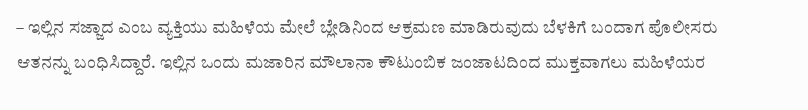– ಇಲ್ಲಿನ ಸಜ್ಜಾದ ಎಂಬ ವ್ಯಕ್ತಿಯು ಮಹಿಳೆಯ ಮೇಲೆ ಬ್ಲೇಡಿನಿಂದ ಆಕ್ರಮಣ ಮಾಡಿರುವುದು ಬೆಳಕಿಗೆ ಬಂದಾಗ ಪೊಲೀಸರು ಆತನನ್ನು ಬಂಧಿಸಿದ್ದಾರೆ. ಇಲ್ಲಿನ ಒಂದು ಮಜಾರಿನ ಮೌಲಾನಾ ಕೌಟುಂಬಿಕ ಜಂಜಾಟದಿಂದ ಮುಕ್ತವಾಗಲು ಮಹಿಳೆಯರ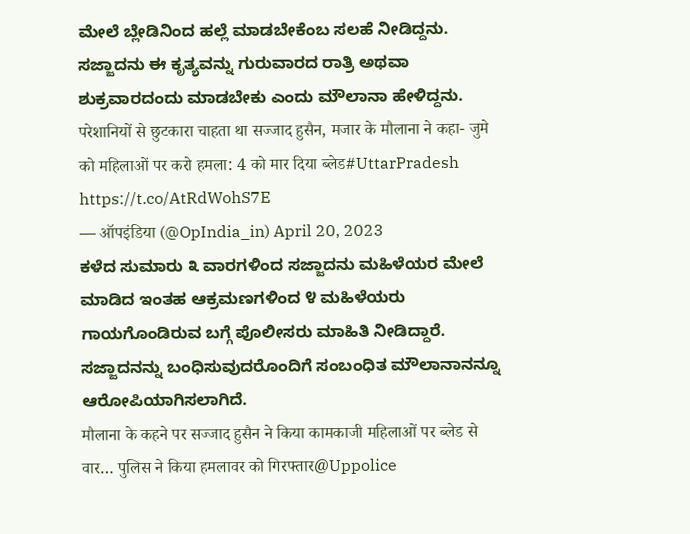ಮೇಲೆ ಬ್ಲೇಡಿನಿಂದ ಹಲ್ಲೆ ಮಾಡಬೇಕೆಂಬ ಸಲಹೆ ನೀಡಿದ್ದನು. ಸಜ್ಜಾದನು ಈ ಕೃತ್ಯವನ್ನು ಗುರುವಾರದ ರಾತ್ರಿ ಅಥವಾ ಶುಕ್ರವಾರದಂದು ಮಾಡಬೇಕು ಎಂದು ಮೌಲಾನಾ ಹೇಳಿದ್ದನು.
परेशानियों से छुटकारा चाहता था सज्जाद हुसैन, मजार के मौलाना ने कहा- जुमे को महिलाओं पर करो हमला: 4 को मार दिया ब्लेड#UttarPradesh https://t.co/AtRdWohS7E
— ऑपइंडिया (@OpIndia_in) April 20, 2023
ಕಳೆದ ಸುಮಾರು ೩ ವಾರಗಳಿಂದ ಸಜ್ಜಾದನು ಮಹಿಳೆಯರ ಮೇಲೆ ಮಾಡಿದ ಇಂತಹ ಆಕ್ರಮಣಗಳಿಂದ ೪ ಮಹಿಳೆಯರು ಗಾಯಗೊಂಡಿರುವ ಬಗ್ಗೆ ಪೊಲೀಸರು ಮಾಹಿತಿ ನೀಡಿದ್ದಾರೆ. ಸಜ್ಜಾದನನ್ನು ಬಂಧಿಸುವುದರೊಂದಿಗೆ ಸಂಬಂಧಿತ ಮೌಲಾನಾನನ್ನೂ ಆರೋಪಿಯಾಗಿಸಲಾಗಿದೆ.
मौलाना के कहने पर सज्जाद हुसैन ने किया कामकाजी महिलाओं पर ब्लेड से वार… पुलिस ने किया हमलावर को गिरफ्तार@Uppolice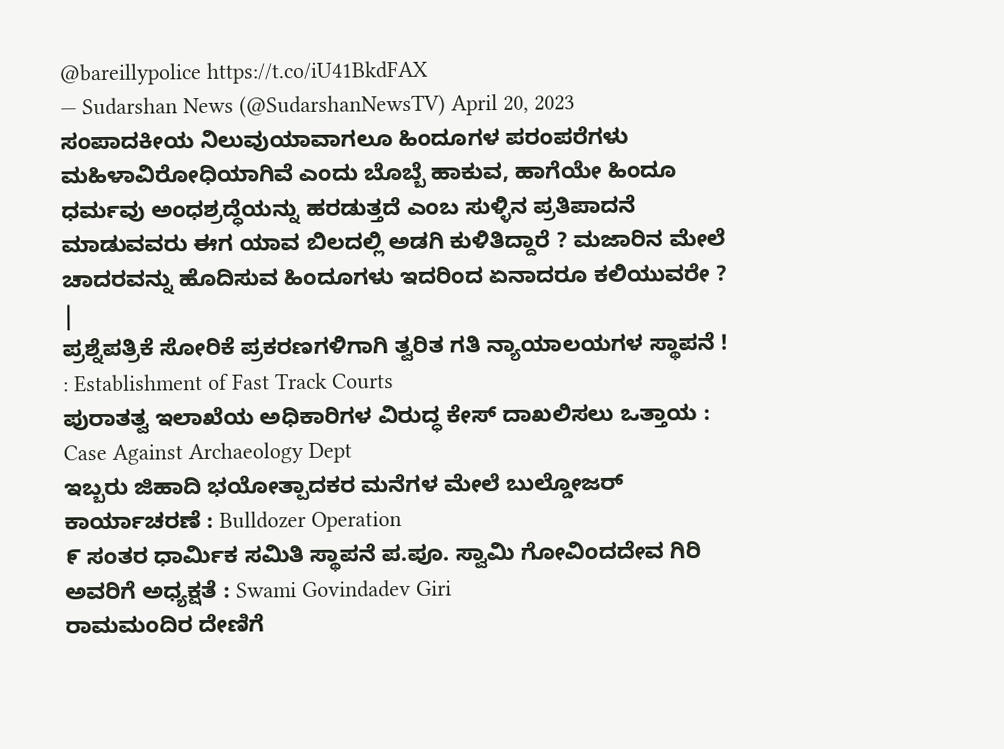@bareillypolice https://t.co/iU41BkdFAX
— Sudarshan News (@SudarshanNewsTV) April 20, 2023
ಸಂಪಾದಕೀಯ ನಿಲುವುಯಾವಾಗಲೂ ಹಿಂದೂಗಳ ಪರಂಪರೆಗಳು ಮಹಿಳಾವಿರೋಧಿಯಾಗಿವೆ ಎಂದು ಬೊಬ್ಬೆ ಹಾಕುವ, ಹಾಗೆಯೇ ಹಿಂದೂ ಧರ್ಮವು ಅಂಧಶ್ರದ್ಧೆಯನ್ನು ಹರಡುತ್ತದೆ ಎಂಬ ಸುಳ್ಳಿನ ಪ್ರತಿಪಾದನೆ ಮಾಡುವವರು ಈಗ ಯಾವ ಬಿಲದಲ್ಲಿ ಅಡಗಿ ಕುಳಿತಿದ್ದಾರೆ ? ಮಜಾರಿನ ಮೇಲೆ ಚಾದರವನ್ನು ಹೊದಿಸುವ ಹಿಂದೂಗಳು ಇದರಿಂದ ಏನಾದರೂ ಕಲಿಯುವರೇ ? |
ಪ್ರಶ್ನೆಪತ್ರಿಕೆ ಸೋರಿಕೆ ಪ್ರಕರಣಗಳಿಗಾಗಿ ತ್ವರಿತ ಗತಿ ನ್ಯಾಯಾಲಯಗಳ ಸ್ಥಾಪನೆ ! : Establishment of Fast Track Courts
ಪುರಾತತ್ವ ಇಲಾಖೆಯ ಅಧಿಕಾರಿಗಳ ವಿರುದ್ಧ ಕೇಸ್ ದಾಖಲಿಸಲು ಒತ್ತಾಯ : Case Against Archaeology Dept
ಇಬ್ಬರು ಜಿಹಾದಿ ಭಯೋತ್ಪಾದಕರ ಮನೆಗಳ ಮೇಲೆ ಬುಲ್ಡೋಜರ್ ಕಾರ್ಯಾಚರಣೆ : Bulldozer Operation
೯ ಸಂತರ ಧಾರ್ಮಿಕ ಸಮಿತಿ ಸ್ಥಾಪನೆ ಪ.ಪೂ. ಸ್ವಾಮಿ ಗೋವಿಂದದೇವ ಗಿರಿ ಅವರಿಗೆ ಅಧ್ಯಕ್ಷತೆ : Swami Govindadev Giri
ರಾಮಮಂದಿರ ದೇಣಿಗೆ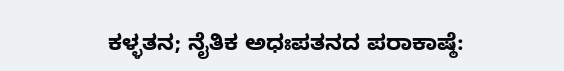ಕಳ್ಳತನ; ನೈತಿಕ ಅಧಃಪತನದ ಪರಾಕಾಷ್ಠೆ: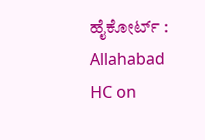ಹೈಕೋರ್ಟ್ : Allahabad HC on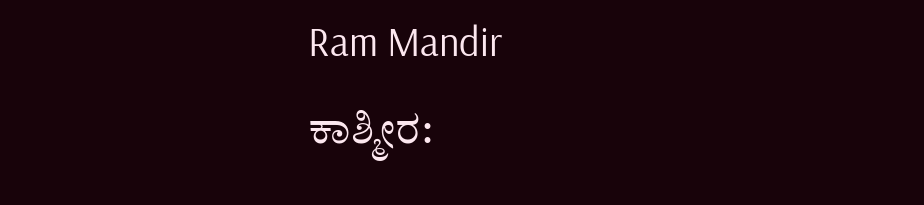Ram Mandir
ಕಾಶ್ಮೀರ: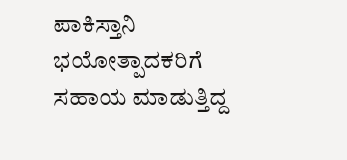ಪಾಕಿಸ್ತಾನಿ ಭಯೋತ್ಪಾದಕರಿಗೆ ಸಹಾಯ ಮಾಡುತ್ತಿದ್ದ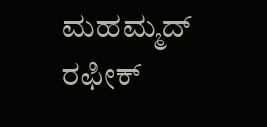ಮಹಮ್ಮದ್ ರಫೀಕ್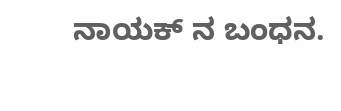ನಾಯಕ್ ನ ಬಂಧನ.